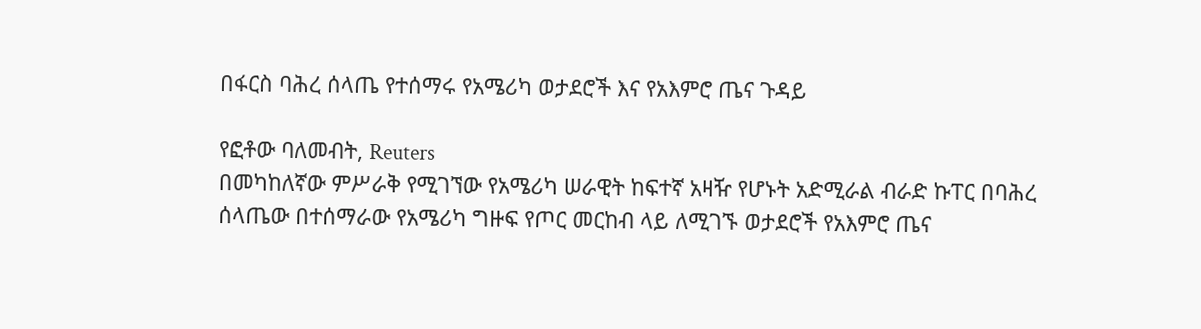በፋርስ ባሕረ ሰላጤ የተሰማሩ የአሜሪካ ወታደሮች እና የአእምሮ ጤና ጉዳይ

የፎቶው ባለመብት, Reuters
በመካከለኛው ምሥራቅ የሚገኘው የአሜሪካ ሠራዊት ከፍተኛ አዛዥ የሆኑት አድሚራል ብራድ ኩፐር በባሕረ ሰላጤው በተሰማራው የአሜሪካ ግዙፍ የጦር መርከብ ላይ ለሚገኙ ወታደሮች የአእምሮ ጤና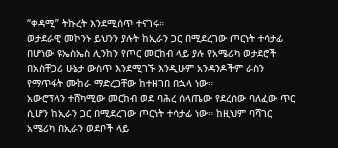“ቀዳሚ” ትኩረት እንደሚሰጥ ተናገሩ።
ወታደራዊ መኮንኑ ይህንን ያሉት ከኢራን ጋር በሚደረገው ጦርነት ተሳታፊ በሆነው ዩኤስኤስ ሊንከን የጦር መርከብ ላይ ያሉ የአሜሪካ ወታደሮች በአስቸጋሪ ሁኔታ ውስጥ እንደሚገኙ እንዲሁም አንዳንዶችም ራስን የማጥፋት ሙከራ ማድረጋቸው ከተዘገበ በኋላ ነው።
አውሮፕላን ተሸካሚው መርከብ ወደ ባሕረ ሰላጤው የደረሰው ባለፈው ጥር ሲሆን ከኢራን ጋር በሚደረገው ጦርነት ተሳታፊ ነው። ከዚህም ባሻገር አሜሪካ በኢራን ወደቦች ላይ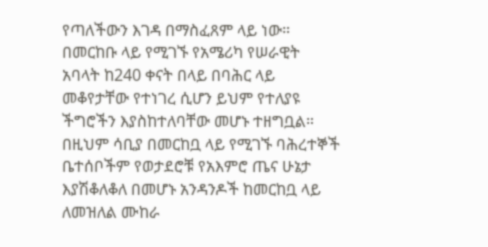የጣለችውን እገዳ በማስፈጸም ላይ ነው።
በመርከቡ ላይ የሚገኙ የአሜሪካ የሠራዊት አባላት ከ240 ቀናት በላይ በባሕር ላይ መቆየታቸው የተነገረ ሲሆን ይህም የተለያዩ ችግሮችን እያስከተለባቸው መሆኑ ተዘግቧል።
በዚህም ሳቢያ በመርከቧ ላይ የሚገኙ ባሕረተኞች ቤተሰቦችም የወታደሮቹ የአእምሮ ጤና ሁኔታ እያሽቆለቆለ በመሆኑ አንዳንዶች ከመርከቧ ላይ ለመዝለል ሙከራ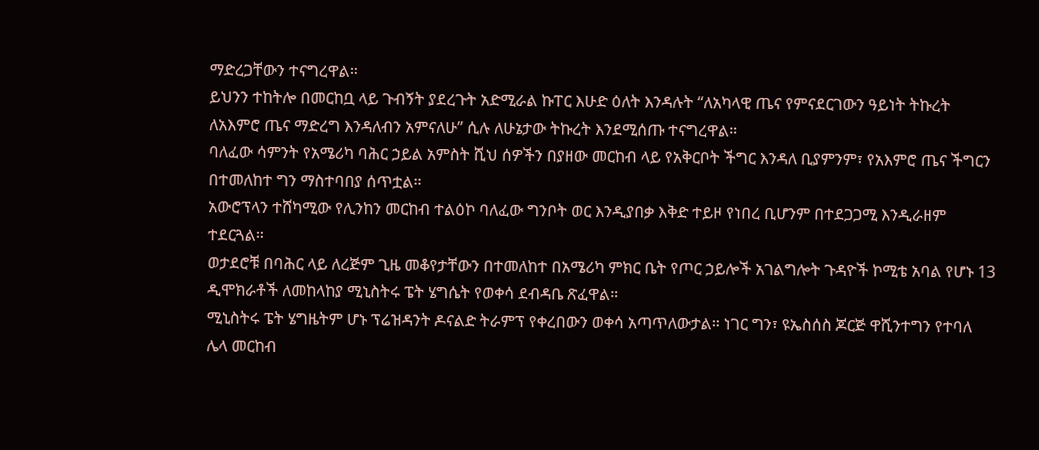ማድረጋቸውን ተናግረዋል።
ይህንን ተከትሎ በመርከቧ ላይ ጉብኝት ያደረጉት አድሚራል ኩፐር እሁድ ዕለት እንዳሉት “ለአካላዊ ጤና የምናደርገውን ዓይነት ትኩረት ለአእምሮ ጤና ማድረግ እንዳለብን አምናለሁ” ሲሉ ለሁኔታው ትኩረት እንደሚሰጡ ተናግረዋል።
ባለፈው ሳምንት የአሜሪካ ባሕር ኃይል አምስት ሺህ ሰዎችን በያዘው መርከብ ላይ የአቅርቦት ችግር እንዳለ ቢያምንም፣ የአእምሮ ጤና ችግርን በተመለከተ ግን ማስተባበያ ሰጥቷል።
አውሮፕላን ተሸካሚው የሊንከን መርከብ ተልዕኮ ባለፈው ግንቦት ወር እንዲያበቃ እቅድ ተይዞ የነበረ ቢሆንም በተደጋጋሚ እንዲራዘም ተደርጓል።
ወታደሮቹ በባሕር ላይ ለረጅም ጊዜ መቆየታቸውን በተመለከተ በአሜሪካ ምክር ቤት የጦር ኃይሎች አገልግሎት ጉዳዮች ኮሚቴ አባል የሆኑ 13 ዲሞክራቶች ለመከላከያ ሚኒስትሩ ፔት ሄግሴት የወቀሳ ደብዳቤ ጽፈዋል።
ሚኒስትሩ ፔት ሄግዜትም ሆኑ ፕሬዝዳንት ዶናልድ ትራምፕ የቀረበውን ወቀሳ አጣጥለውታል። ነገር ግን፣ ዩኤስሰስ ጆርጅ ዋሺንተግን የተባለ ሌላ መርከብ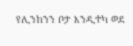የሊንከንን ቦታ እንዲተካ ወደ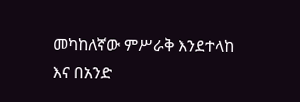መካከለኛው ምሥራቅ እንደተላከ እና በአንድ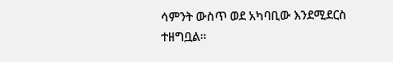ሳምንት ውስጥ ወደ አካባቢው እንደሚደርስ ተዘግቧል።